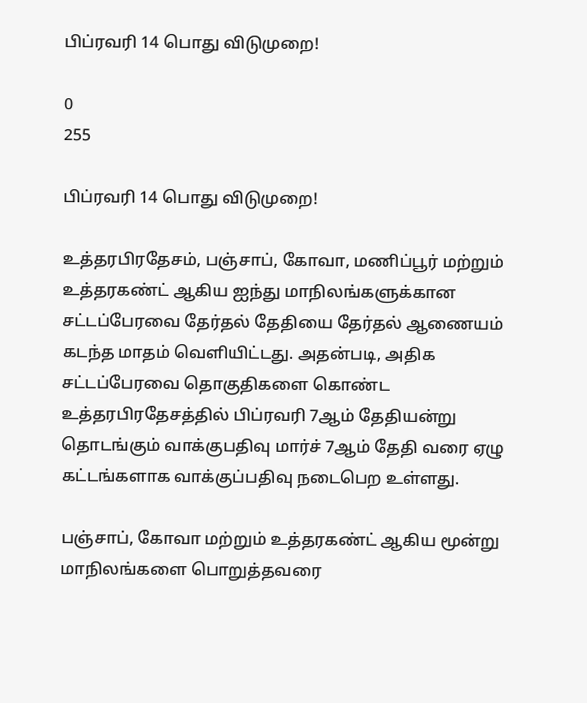பிப்ரவரி 14 பொது விடுமுறை!

0
255

பிப்ரவரி 14 பொது விடுமுறை!

உத்தரபிரதேசம், பஞ்சாப், கோவா, மணிப்பூர் மற்றும் உத்தரகண்ட் ஆகிய ஐந்து மாநிலங்களுக்கான சட்டப்பேரவை தேர்தல் தேதியை தேர்தல் ஆணையம் கடந்த மாதம் வெளியிட்டது. அதன்படி, அதிக சட்டப்பேரவை தொகுதிகளை கொண்ட உத்தரபிரதேசத்தில் பிப்ரவரி 7ஆம் தேதியன்று தொடங்கும் வாக்குபதிவு மார்ச் 7ஆம் தேதி வரை ஏழு கட்டங்களாக வாக்குப்பதிவு நடைபெற உள்ளது.

பஞ்சாப், கோவா மற்றும் உத்தரகண்ட் ஆகிய மூன்று மாநிலங்களை பொறுத்தவரை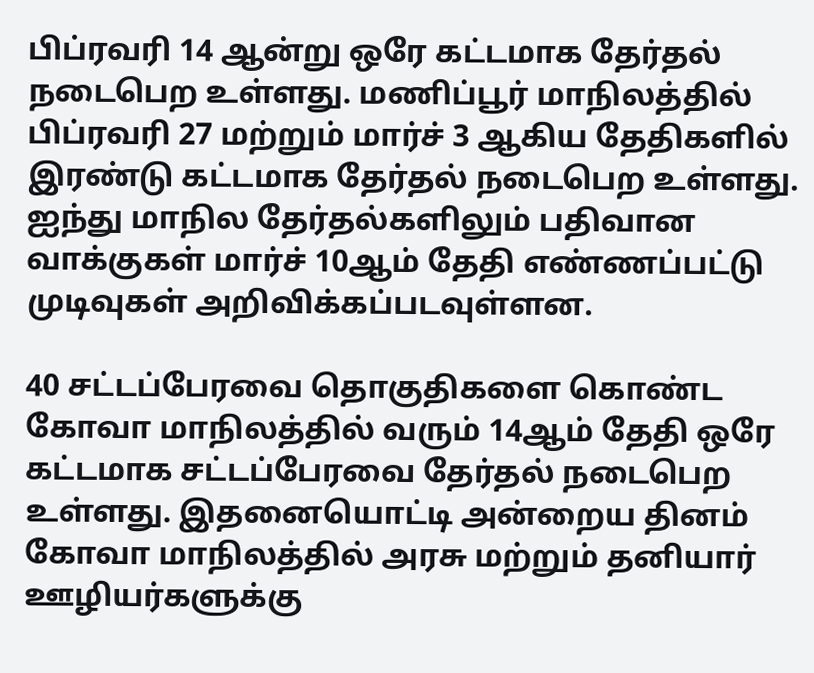பிப்ரவரி 14 ஆன்று ஒரே கட்டமாக தேர்தல் நடைபெற உள்ளது. மணிப்பூர் மாநிலத்தில் பிப்ரவரி 27 மற்றும் மார்ச் 3 ஆகிய தேதிகளில் இரண்டு கட்டமாக தேர்தல் நடைபெற உள்ளது. ஐந்து மாநில தேர்தல்களிலும் பதிவான வாக்குகள் மார்ச் 10ஆம் தேதி எண்ணப்பட்டு முடிவுகள் அறிவிக்கப்படவுள்ளன.

40 சட்டப்பேரவை தொகுதிகளை கொண்ட கோவா மாநிலத்தில் வரும் 14ஆம் தேதி ஒரே கட்டமாக சட்டப்பேரவை தேர்தல் நடைபெற உள்ளது. இதனையொட்டி அன்றைய தினம் கோவா மாநிலத்தில் அரசு மற்றும் தனியார் ஊழியர்களுக்கு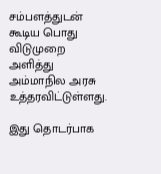சம்பளத்துடன் கூடிய பொது விடுமுறை அளித்து அம்மாநில அரசு உத்தரவிட்டுள்ளது.

இது தொடர்பாக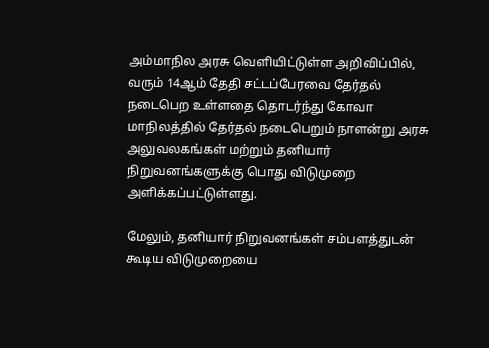அம்மாநில அரசு வெளியிட்டுள்ள அறிவிப்பில், வரும் 14ஆம் தேதி சட்டப்பேரவை தேர்தல் நடைபெற உள்ளதை தொடர்ந்து கோவா மாநிலத்தில் தேர்தல் நடைபெறும் நாளன்று அரசு அலுவலகங்கள் மற்றும் தனியார் நிறுவனங்களுக்கு பொது விடுமுறை அளிக்கப்பட்டுள்ளது.

மேலும், தனியார் நிறுவனங்கள் சம்பளத்துடன் கூடிய விடுமுறையை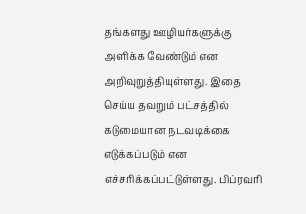தங்களது ஊழியர்களுக்கு அளிக்க வேண்டும் என அறிவுறுத்தியுள்ளது. இதை செய்ய தவறும் பட்சத்தில் கடுமையான நடவடிக்கை எடுக்கப்படும் என எச்சரிக்கப்பட்டுள்ளது. பிப்ரவரி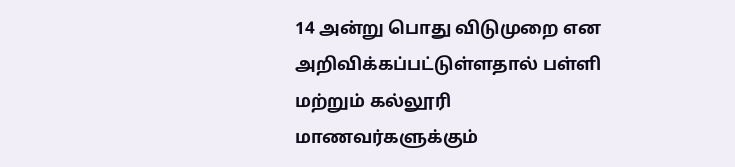14 அன்று பொது விடுமுறை என அறிவிக்கப்பட்டுள்ளதால் பள்ளி மற்றும் கல்லூரி மாணவர்களுக்கும்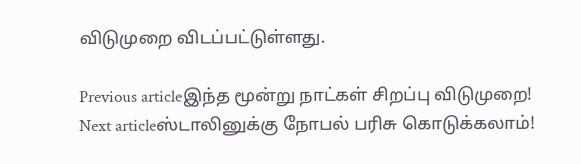விடுமுறை விடப்பட்டுள்ளது.

Previous articleஇந்த மூன்று நாட்கள் சிறப்பு விடுமுறை!
Next articleஸ்டாலினுக்கு நோபல் பரிசு கொடுக்கலாம்!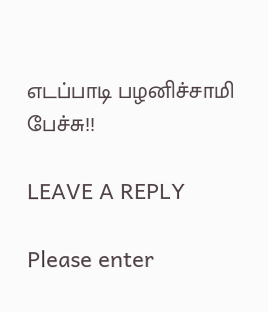எடப்பாடி பழனிச்சாமி பேச்சு!!

LEAVE A REPLY

Please enter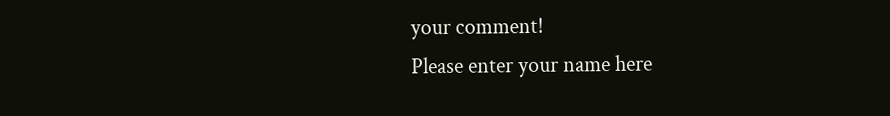your comment!
Please enter your name here